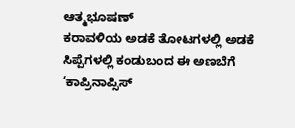ಆತ್ಮಭೂಷಣ್
ಕರಾವಳಿಯ ಅಡಕೆ ತೋಟಗಳಲ್ಲಿ ಅಡಕೆ ಸಿಪ್ಪೆಗಳಲ್ಲಿ ಕಂಡುಬಂದ ಈ ಅಣಬೆಗೆ ‘ಕಾಪ್ರಿನಾಪ್ಸಿಸ್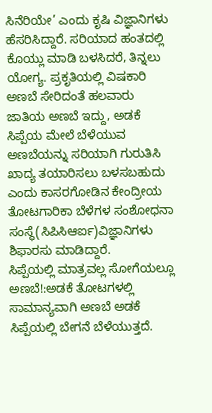ಸಿನೆರಿಯೇ’ ಎಂದು ಕೃಷಿ ವಿಜ್ಞಾನಿಗಳು ಹೆಸರಿಸಿದ್ದಾರೆ. ಸರಿಯಾದ ಹಂತದಲ್ಲಿ ಕೊಯ್ಲು ಮಾಡಿ ಬಳಸಿದರೆ, ತಿನ್ನಲು ಯೋಗ್ಯ. ಪ್ರಕೃತಿಯಲ್ಲಿ ವಿಷಕಾರಿ ಅಣಬೆ ಸೇರಿದಂತೆ ಹಲವಾರು ಜಾತಿಯ ಅಣಬೆ ಇದ್ದು, ಅಡಕೆ ಸಿಪ್ಪೆಯ ಮೇಲೆ ಬೆಳೆಯುವ ಅಣಬೆಯನ್ನು ಸರಿಯಾಗಿ ಗುರುತಿಸಿ ಖಾದ್ಯ ತಯಾರಿಸಲು ಬಳಸಬಹುದು ಎಂದು ಕಾಸರಗೋಡಿನ ಕೇಂದ್ರೀಯ ತೋಟಗಾರಿಕಾ ಬೆಳೆಗಳ ಸಂಶೋಧನಾ ಸಂಸ್ಥೆ(ಸಿಪಿಸಿಆರ್ಐ)ವಿಜ್ಞಾನಿಗಳು ಶಿಫಾರಸು ಮಾಡಿದ್ದಾರೆ.
ಸಿಪ್ಪೆಯಲ್ಲಿ ಮಾತ್ರವಲ್ಲ ಸೋಗೆಯಲ್ಲೂ ಅಣಬೆ!:ಅಡಕೆ ತೋಟಗಳಲ್ಲಿ ಸಾಮಾನ್ಯವಾಗಿ ಅಣಬೆ ಅಡಕೆ ಸಿಪ್ಪೆಯಲ್ಲಿ ಬೇಗನೆ ಬೆಳೆಯುತ್ತದೆ.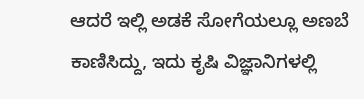ಆದರೆ ಇಲ್ಲಿ ಅಡಕೆ ಸೋಗೆಯಲ್ಲೂ ಅಣಬೆ ಕಾಣಿಸಿದ್ದು, ಇದು ಕೃಷಿ ವಿಜ್ಞಾನಿಗಳಲ್ಲಿ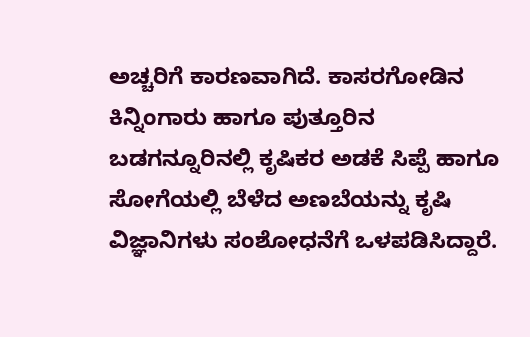ಅಚ್ಚರಿಗೆ ಕಾರಣವಾಗಿದೆ. ಕಾಸರಗೋಡಿನ ಕಿನ್ನಿಂಗಾರು ಹಾಗೂ ಪುತ್ತೂರಿನ ಬಡಗನ್ನೂರಿನಲ್ಲಿ ಕೃಷಿಕರ ಅಡಕೆ ಸಿಪ್ಪೆ ಹಾಗೂ ಸೋಗೆಯಲ್ಲಿ ಬೆಳೆದ ಅಣಬೆಯನ್ನು ಕೃಷಿ ವಿಜ್ಞಾನಿಗಳು ಸಂಶೋಧನೆಗೆ ಒಳಪಡಿಸಿದ್ದಾರೆ.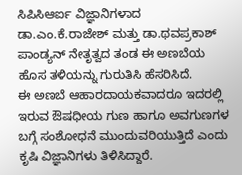ಸಿಪಿಸಿಆರ್ಐ ವಿಜ್ಞಾನಿಗಳಾದ ಡಾ.ಎಂ.ಕೆ.ರಾಜೇಶ್ ಮತ್ತು ಡಾ.ಥವಪ್ರಕಾಶ್ ಪಾಂಡ್ಯನ್ ನೇತೃತ್ವದ ತಂಡ ಈ ಅಣಬೆಯ ಹೊಸ ತಳಿಯನ್ನು ಗುರುತಿಸಿ ಹೆಸರಿಸಿದೆ.
ಈ ಅಣಬೆ ಆಹಾರದಾಯಕವಾದರೂ ಇದರಲ್ಲಿ ಇರುವ ಔಷಧೀಯ ಗುಣ ಹಾಗೂ ಅವಗುಣಗಳ ಬಗ್ಗೆ ಸಂಶೋಧನೆ ಮುಂದುವರಿಯುತ್ತಿದೆ ಎಂದು ಕೃಷಿ ವಿಜ್ಞಾನಿಗಳು ತಿಳಿಸಿದ್ದಾರೆ.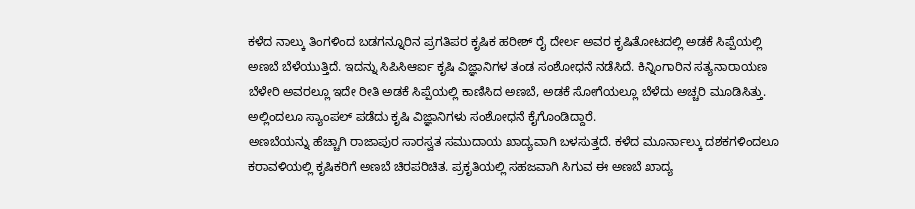ಕಳೆದ ನಾಲ್ಕು ತಿಂಗಳಿಂದ ಬಡಗನ್ನೂರಿನ ಪ್ರಗತಿಪರ ಕೃಷಿಕ ಹರೀಶ್ ರೈ ದೇರ್ಲ ಅವರ ಕೃಷಿತೋಟದಲ್ಲಿ ಅಡಕೆ ಸಿಪ್ಪೆಯಲ್ಲಿ ಅಣಬೆ ಬೆಳೆಯುತ್ತಿದೆ. ಇದನ್ನು ಸಿಪಿಸಿಆರ್ಐ ಕೃಷಿ ವಿಜ್ಞಾನಿಗಳ ತಂಡ ಸಂಶೋಧನೆ ನಡೆಸಿದೆ. ಕಿನ್ನಿಂಗಾರಿನ ಸತ್ಯನಾರಾಯಣ ಬೆಳೇರಿ ಅವರಲ್ಲೂ ಇದೇ ರೀತಿ ಅಡಕೆ ಸಿಪ್ಪೆಯಲ್ಲಿ ಕಾಣಿಸಿದ ಅಣಬೆ, ಅಡಕೆ ಸೋಗೆಯಲ್ಲೂ ಬೆಳೆದು ಅಚ್ಚರಿ ಮೂಡಿಸಿತ್ತು. ಅಲ್ಲಿಂದಲೂ ಸ್ಯಾಂಪಲ್ ಪಡೆದು ಕೃಷಿ ವಿಜ್ಞಾನಿಗಳು ಸಂಶೋಧನೆ ಕೈಗೊಂಡಿದ್ದಾರೆ.
ಅಣಬೆಯನ್ನು ಹೆಚ್ಚಾಗಿ ರಾಜಾಪುರ ಸಾರಸ್ವತ ಸಮುದಾಯ ಖಾದ್ಯವಾಗಿ ಬಳಸುತ್ತದೆ. ಕಳೆದ ಮೂರ್ನಾಲ್ಕು ದಶಕಗಳಿಂದಲೂ ಕರಾವಳಿಯಲ್ಲಿ ಕೃಷಿಕರಿಗೆ ಅಣಬೆ ಚಿರಪರಿಚಿತ. ಪ್ರಕೃತಿಯಲ್ಲಿ ಸಹಜವಾಗಿ ಸಿಗುವ ಈ ಅಣಬೆ ಖಾದ್ಯ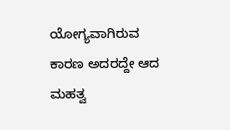ಯೋಗ್ಯವಾಗಿರುವ ಕಾರಣ ಅದರದ್ದೇ ಆದ ಮಹತ್ವ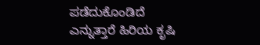ಪಡೆದುಕೊಂಡಿದೆ ಎನ್ನುತ್ತಾರೆ ಹಿರಿಯ ಕೃಷಿ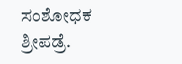ಸಂಶೋಧಕ ಶ್ರೀಪಡ್ರೆ.